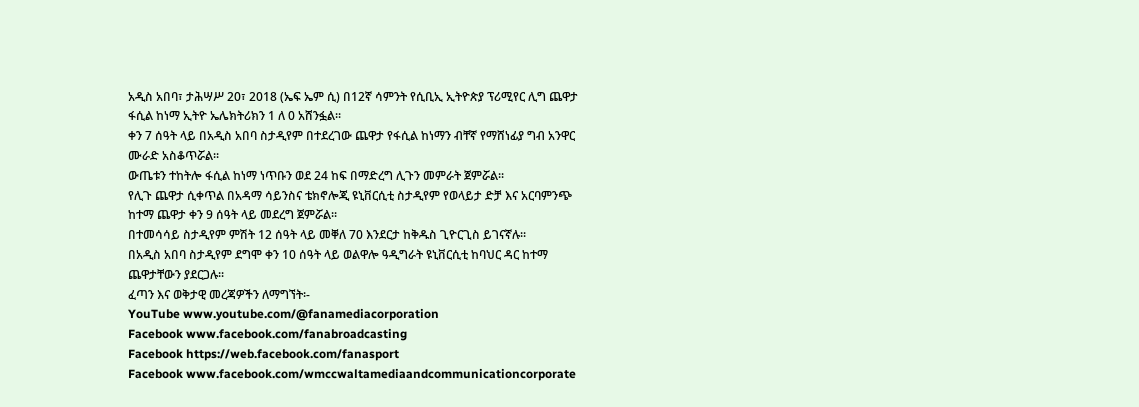አዲስ አበባ፣ ታሕሣሥ 20፣ 2018 (ኤፍ ኤም ሲ) በ12ኛ ሳምንት የሲቢኢ ኢትዮጵያ ፕሪሚየር ሊግ ጨዋታ ፋሲል ከነማ ኢትዮ ኤሌክትሪክን 1 ለ 0 አሸንፏል፡፡
ቀን 7 ሰዓት ላይ በአዲስ አበባ ስታዲየም በተደረገው ጨዋታ የፋሲል ከነማን ብቸኛ የማሸነፊያ ግብ አንዋር ሙራድ አስቆጥሯል፡፡
ውጤቱን ተከትሎ ፋሲል ከነማ ነጥቡን ወደ 24 ከፍ በማድረግ ሊጉን መምራት ጀምሯል፡፡
የሊጉ ጨዋታ ሲቀጥል በአዳማ ሳይንስና ቴክኖሎጂ ዩኒቨርሲቲ ስታዲየም የወላይታ ድቻ እና አርባምንጭ ከተማ ጨዋታ ቀን 9 ሰዓት ላይ መደረግ ጀምሯል፡፡
በተመሳሳይ ስታዲየም ምሽት 12 ሰዓት ላይ መቐለ 70 እንደርታ ከቅዱስ ጊዮርጊስ ይገናኛሉ፡፡
በአዲስ አበባ ስታዲየም ደግሞ ቀን 10 ሰዓት ላይ ወልዋሎ ዓዲግራት ዩኒቨርሲቲ ከባህር ዳር ከተማ ጨዋታቸውን ያደርጋሉ፡፡
ፈጣን እና ወቅታዊ መረጃዎችን ለማግኘት፡-
YouTube www.youtube.com/@fanamediacorporation
Facebook www.facebook.com/fanabroadcasting
Facebook https://web.facebook.com/fanasport
Facebook www.facebook.com/wmccwaltamediaandcommunicationcorporate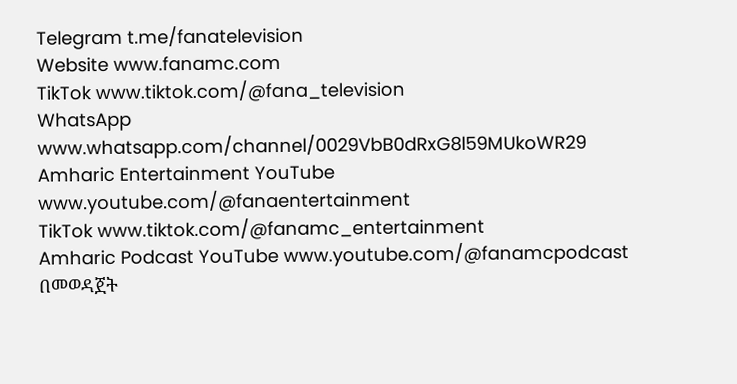Telegram t.me/fanatelevision
Website www.fanamc.com
TikTok www.tiktok.com/@fana_television
WhatsApp www.whatsapp.com/channel/0029VbB0dRxG8l59MUkoWR29
Amharic Entertainment YouTube www.youtube.com/@fanaentertainment
TikTok www.tiktok.com/@fanamc_entertainment
Amharic Podcast YouTube www.youtube.com/@fanamcpodcast በመወዳጀት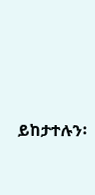ይከታተሉን፡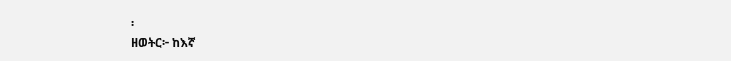፡
ዘወትር፦ ከእኛ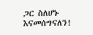ጋር ስለሆኑ እናመሰግናለን!